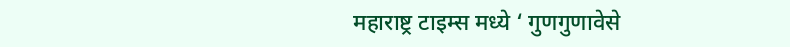महाराष्ट्र टाइम्स मध्ये ‘ गुणगुणावेसे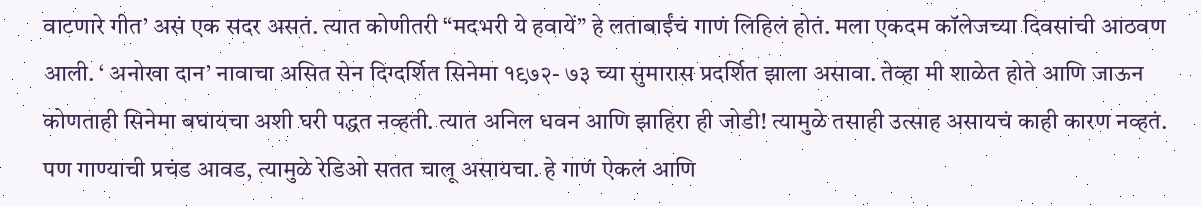वाटणारे गीत’ असं एक सदर असतं. त्यात कोणीतरी “मदभरी ये हवायें” हे लताबाईंचं गाणं लिहिलं होतं. मला एकदम कॉलेजच्या दिवसांची आठवण आली. ‘ अनोखा दान’ नावाचा असित सेन दिग्दर्शित सिनेमा १९७२- ७३ च्या सुमारास प्रदर्शित झाला असावा. तेव्हा मी शाळेत होते आणि जाऊन कोणताही सिनेमा बघायचा अशी घरी पद्धत नव्हती. त्यात अनिल धवन आणि झाहिरा ही जोडी! त्यामुळे तसाही उत्साह असायचं काही कारण नव्हतं.
पण गाण्याची प्रचंड आवड, त्यामुळे रेडिओ सतत चालू असायचा. हे गाणं ऐकलं आणि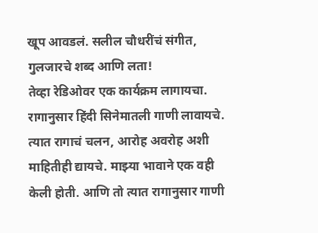खूप आवडलं. सलील चौधरींचं संगीत, गुलजारचे शब्द आणि लता!
तेव्हा रेडिओवर एक कार्यक्रम लागायचा. रागानुसार हिंदी सिनेमातली गाणी लावायचे. त्यात रागाचं चलन, आरोह अवरोह अशी माहितीही द्यायचे. माझ्या भावाने एक वही केली होती. आणि तो त्यात रागानुसार गाणी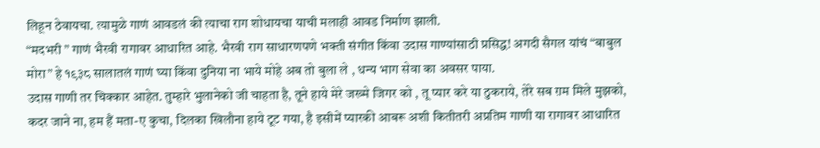लिहून ठेवायचा. त्यामुळे गाणं आवडलं की त्याचा राग शोधायचा याची मलाही आवड निर्माण झाली.
“मदभरी ” गाणं भैरवी रागावर आधारित आहे. भैरवी राग साधारणपणे भक्ती संगीत किंवा उदास गाण्यांसाठी प्रसिद्ध! अगदी सैगल यांचं “बाबुल मोरा” हे १९३८ सालातलं गाणं घ्या किंवा दुनिया ना भाये मोहे अब तो बुला ले , धन्य भाग सेवा का अवसर पाया.
उदास गाणी तर चिक्कार आहेत. तुम्हारे भुलानेको जी चाहता है, तूने हाये मेरे जख्मे जिगर को , तू प्यार करे या ठुकराये, तेरे सब ग़म मिले मुझको, कदर जाने ना, हम हैं मता-ए कुचा, दिलका खिलौना हाये टूट गया, है इसीमें प्यारकी आबरू अशी कितीतरी अप्रतिम गाणी या रागावर आधारित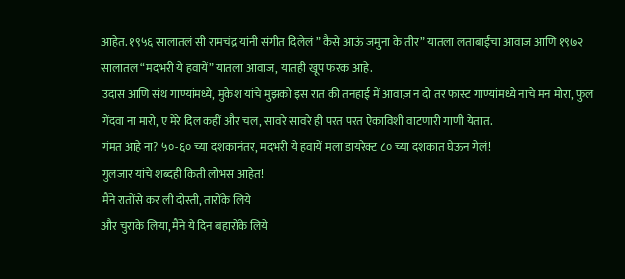आहेत. १९५६ सालातलं सी रामचंद्र यांनी संगीत दिलेलं ” कैसे आऊं जमुना के तीर” यातला लताबाईंचा आवाज आणि १९७२ सालातल “मदभरी ये हवायें” यातला आवाज, यातही खूप फरक आहे.
उदास आणि संथ गाण्यांमध्ये, मुकेश यांचे मुझको इस रात की तनहाई में आवाज़ न दो तर फास्ट गाण्यांमध्ये नाचे मन मोरा, फुल गेंदवा ना मारो, ए मेरे दिल कहीं और चल, सावरे सावरे ही परत परत ऐकाविशी वाटणारी गाणी येतात.
गंमत आहे ना? ५०-६० च्या दशकानंतर, मदभरी ये हवायें मला डायरेक्ट ८० च्या दशकात घेऊन गेलं!
गुलजार यांचे शब्दही किती लोभस आहेत!
मैंने रातोंसे कर ली दोस्ती, तारोंके लिये
और चुराके लिया, मैंने ये दिन बहारोंके लिये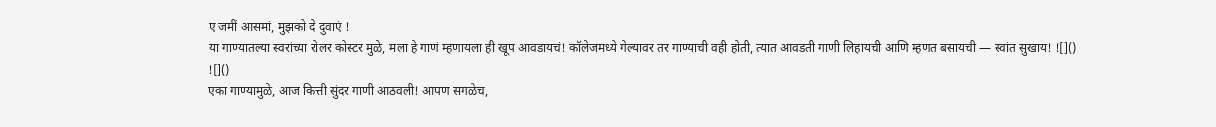ए जमीं आसमां, मुझको दे दुवाएं !
या गाण्यातल्या स्वरांच्या रोलर कोस्टर मुळे, मला हे गाणं म्हणायला ही खूप आवडायचं! कॉलेजमध्ये गेल्यावर तर गाण्याची वही होती, त्यात आवडती गाणी लिहायची आणि म्हणत बसायची — स्वांत सुखाय! ![]()
![]()
एका गाण्यामुळे, आज कित्ती सुंदर गाणी आठवली! आपण सगळेच,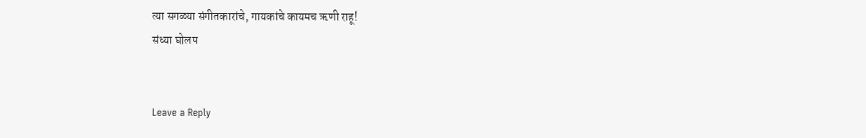त्या सगळ्या संगीतकारांचे, गायकांचे कायमच ऋणी राहू!
संध्या घोलप


Leave a Reply